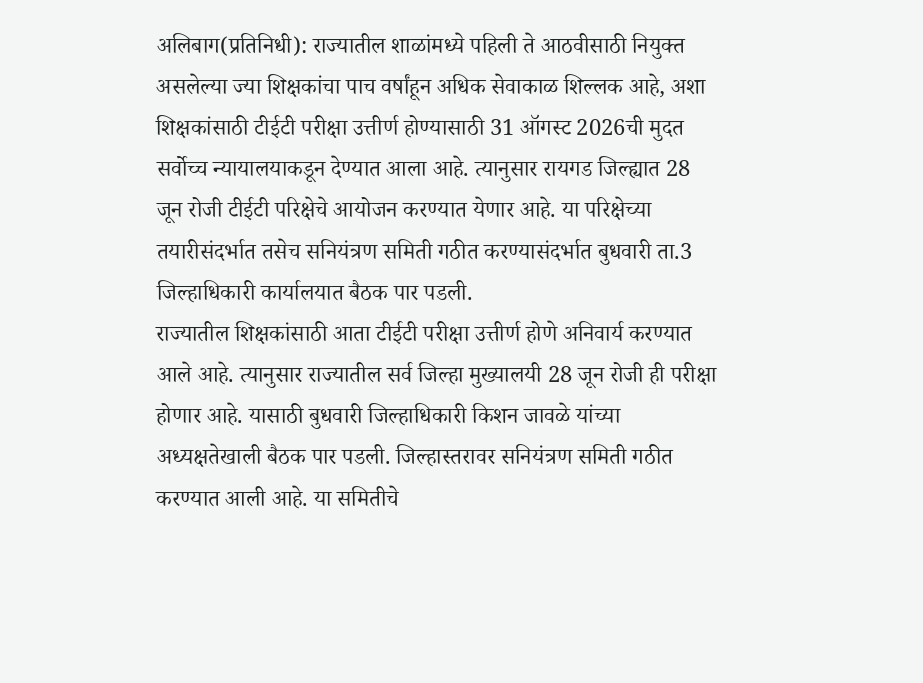अलिबाग(प्रतिनिधी): राज्यातील शाळांमध्ये पहिली ते आठवीसाठी नियुक्त असलेल्या ज्या शिक्षकांचा पाच वर्षांहून अधिक सेवाकाळ शिल्लक आहे, अशा शिक्षकांसाठी टीईटी परीक्षा उत्तीर्ण होण्यासाठी 31 ऑगस्ट 2026ची मुदत सर्वोच्च न्यायालयाकडून देण्यात आला आहे. त्यानुसार रायगड जिल्ह्यात 28 जून रोजी टीईटी परिक्षेचे आयोजन करण्यात येणार आहे. या परिक्षेच्या तयारीसंदर्भात तसेच सनियंत्रण समिती गठीत करण्यासंदर्भात बुधवारी ता.3 जिल्हाधिकारी कार्यालयात बैठक पार पडली.
राज्यातील शिक्षकांसाठी आता टीईटी परीक्षा उत्तीर्ण होणे अनिवार्य करण्यात आले आहे. त्यानुसार राज्यातील सर्व जिल्हा मुख्यालयी 28 जून रोजी ही परीक्षा होणार आहे. यासाठी बुधवारी जिल्हाधिकारी किशन जावळे यांच्या अध्यक्षतेखाली बैठक पार पडली. जिल्हास्तरावर सनियंत्रण समिती गठीत करण्यात आली आहे. या समितीचे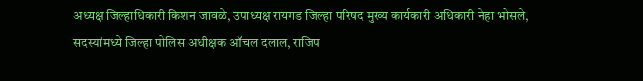अध्यक्ष जिल्हाधिकारी किशन जावळे, उपाध्यक्ष रायगड जिल्हा परिषद मुख्य कार्यकारी अधिकारी नेहा भोसले, सदस्यांमध्ये जिल्हा पोलिस अधीक्षक ऑचल दलाल, राजिप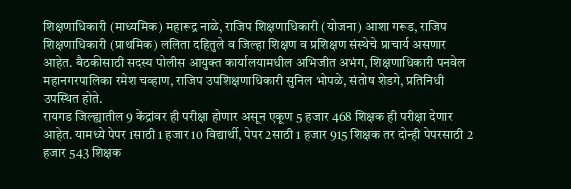शिक्षणाधिकारी (माध्यमिक) महारूद्र नाळे, राजिप शिक्षणाधिकारी (योजना) आशा गरूड, राजिप शिक्षणाधिकारी (प्राथमिक) ललिता दहितुले व जिल्हा शिक्षण व प्रशिक्षण संस्थेचे प्राचार्य असणार आहेत. बैठकीसाठी सदस्य पोलीस आयुक्त कार्यालयामधील अभिजीत अभंग, शिक्षणाधिकारी पनवेल महानगरपालिका रमेश चव्हाण, राजिप उपशिक्षणाधिकारी सुनिल भोपळे, संतोष शेडगे, प्रतिनिधी उपस्थित होते.
रायगड जिल्ह्यातील 9 केंद्रांवर ही परीक्षा होणार असून एकूण 5 हजार 468 शिक्षक ही परीक्षा देणार आहेत. यामध्ये पेपर 1साठी 1 हजार 10 विद्यार्थी, पेपर 2साठी 1 हजार 915 शिक्षक तर दोन्ही पेपरसाठी 2 हजार 543 शिक्षक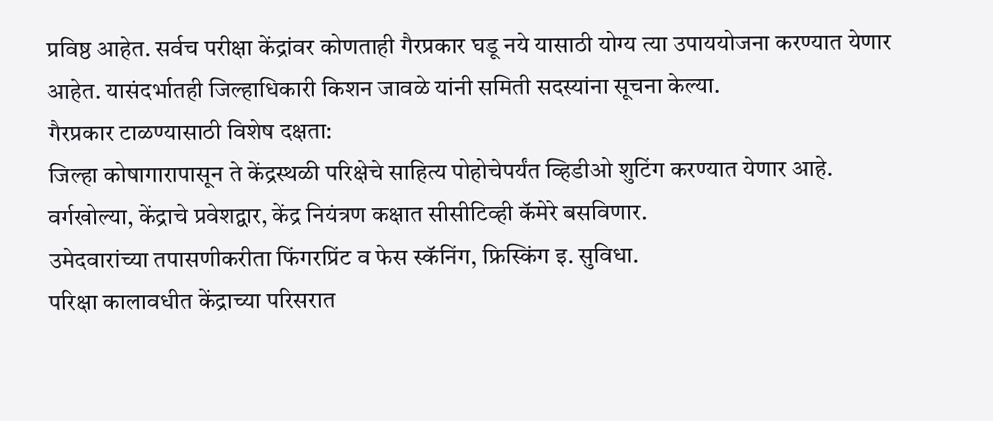प्रविष्ठ आहेत. सर्वच परीक्षा केंद्रांवर कोणताही गैरप्रकार घडू नये यासाठी योग्य त्या उपाययोजना करण्यात येणार आहेत. यासंदर्भातही जिल्हाधिकारी किशन जावळे यांनी समिती सदस्यांना सूचना केल्या.
गैरप्रकार टाळण्यासाठी विशेष दक्षता:
जिल्हा कोषागारापासून ते केंद्रस्थळी परिक्षेचे साहित्य पोहोचेपर्यंत व्हिडीओ शुटिंग करण्यात येणार आहे.
वर्गखोल्या, केंद्राचे प्रवेशद्वार, केंद्र नियंत्रण कक्षात सीसीटिव्ही कॅमेरे बसविणार.
उमेदवारांच्या तपासणीकरीता फिंगरप्रिंट व फेस स्कॅनिंग, फ्रिस्किंग इ. सुविधा.
परिक्षा कालावधीत केंद्राच्या परिसरात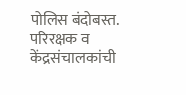पोलिस बंदोबस्त.
परिरक्षक व केंद्रसंचालकांची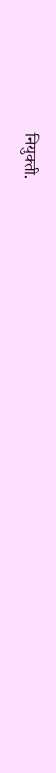नियुक्ती.